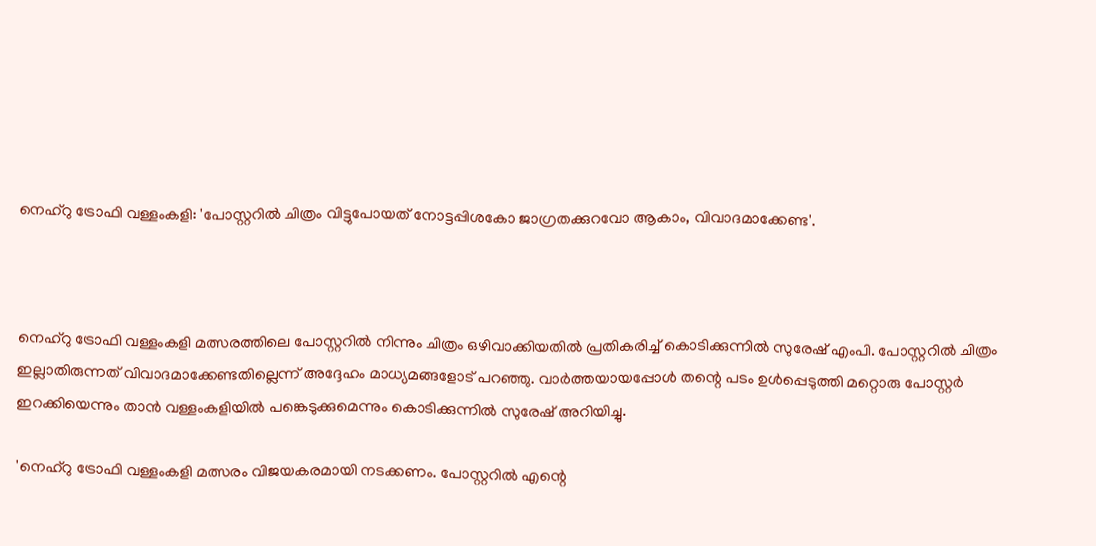നെഹ്‌റു ട്രോഫി വള്ളംകളി: 'പോസ്റ്ററിൽ ചിത്രം വിട്ടുപോയത് നോട്ടപ്പിശകോ ജാഗ്രതക്കുറവോ ആകാം, വിവാദമാക്കേണ്ട'.



നെഹ്‌റു ട്രോഫി വള്ളംകളി മത്സരത്തിലെ പോസ്റ്ററില്‍ നിന്നും ചിത്രം ഒഴിവാക്കിയതില്‍ പ്രതികരിച്ച് കൊടിക്കുന്നില്‍ സുരേഷ് എംപി. പോസ്റ്ററില്‍ ചിത്രം ഇല്ലാതിരുന്നത് വിവാദമാക്കേണ്ടതില്ലെന്ന് അദ്ദേഹം മാധ്യമങ്ങളോട് പറഞ്ഞു. വാര്‍ത്തയായപ്പോള്‍ തന്റെ പടം ഉള്‍പ്പെടുത്തി മറ്റൊരു പോസ്റ്റര്‍ ഇറക്കിയെന്നും താന്‍ വള്ളംകളിയില്‍ പങ്കെടുക്കുമെന്നും കൊടിക്കുന്നില്‍ സുരേഷ് അറിയിച്ചു.

'നെഹ്‌റു ട്രോഫി വള്ളംകളി മത്സരം വിജയകരമായി നടക്കണം. പോസ്റ്ററില്‍ എന്റെ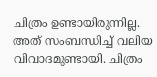ചിത്രം ഉണ്ടായിരുന്നില്ല. അത് സംബന്ധിച്ച് വലിയ വിവാദമുണ്ടായി. ചിത്രം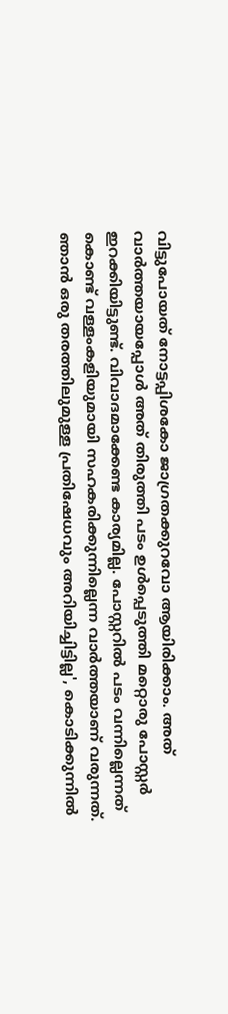വിട്ടുപോയത് നോട്ടപ്പിശകോ ജാഗ്രതക്കുറവോ ആയിരിക്കാം. അത് വാര്‍ത്തയായപ്പോള്‍ അത് തിരുത്തി പടം ഉള്‍പ്പെടുത്തി മറ്റൊരു പോസ്റ്റര്‍ ഇറക്കിയിട്ടുണ്ട്. വിവാദമാക്കേണ്ട കാര്യമില്ല. പോസ്റ്ററില്‍ പടം വന്നില്ലെന്നത് കൊണ്ട് വള്ളംകളിയുമായി സഹകരിക്കുന്നില്ലെന്ന വാര്‍ത്തയാണ് വരുന്നത്. ഞാന്‍ ഒരു തരത്തിലുമുള്ള പ്രതിഷേധവും അറിയിച്ചിട്ടില്ല', കൊടിക്കുന്നില്‍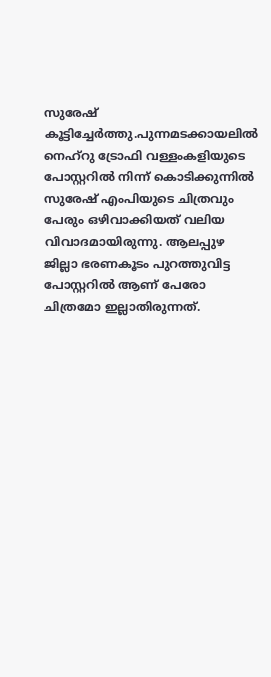സുരേഷ് കൂട്ടിച്ചേര്‍ത്തു.പുന്നമടക്കായലില്‍ നെഹ്റു ട്രോഫി വള്ളംകളിയുടെ പോസ്റ്ററില്‍ നിന്ന് കൊടിക്കുന്നില്‍ സുരേഷ് എംപിയുടെ ചിത്രവും പേരും ഒഴിവാക്കിയത് വലിയ വിവാദമായിരുന്നു. ആലപ്പുഴ ജില്ലാ ഭരണകൂടം പുറത്തുവിട്ട പോസ്റ്ററില്‍ ആണ് പേരോ ചിത്രമോ ഇല്ലാതിരുന്നത്.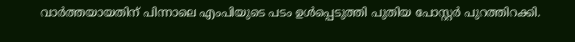വാര്‍ത്തയായതിന് പിന്നാലെ എംപിയുടെ പടം ഉള്‍പ്പെടുത്തി പുതിയ പോസ്റ്റര്‍ പുറത്തിറക്കി.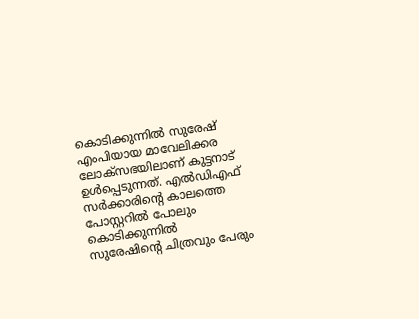കൊടിക്കുന്നില്‍ സുരേഷ് എംപിയായ മാവേലിക്കര ലോക്സഭയിലാണ് കുട്ടനാട് ഉള്‍പ്പെടുന്നത്. എല്‍ഡിഎഫ് സര്‍ക്കാരിന്റെ കാലത്തെ പോസ്റ്ററില്‍ പോലും കൊടിക്കുന്നില്‍ സുരേഷിന്റെ ചിത്രവും പേരും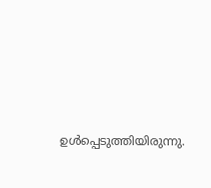ഉള്‍പ്പെടുത്തിയിരുന്നു.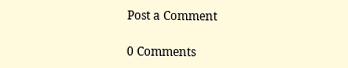Post a Comment

0 Comments